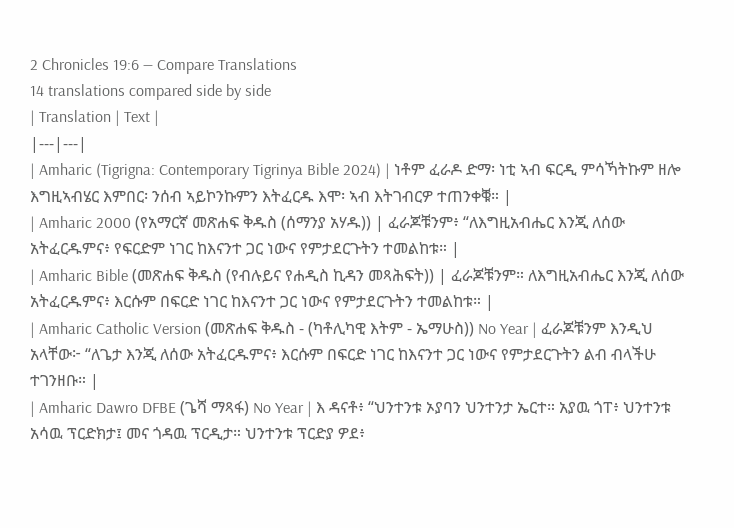2 Chronicles 19:6 — Compare Translations
14 translations compared side by side
| Translation | Text |
|---|---|
| Amharic (Tigrigna: Contemporary Tigrinya Bible 2024) | ነቶም ፈራዶ ድማ፡ ነቲ ኣብ ፍርዲ ምሳኻትኩም ዘሎ እግዚኣብሄር እምበር፡ ንሰብ ኣይኮንኩምን እትፈርዱ እሞ፡ ኣብ እትገብርዎ ተጠንቀቑ። |
| Amharic 2000 (የአማርኛ መጽሐፍ ቅዱስ (ሰማንያ አሃዱ)) | ፈራጆቹንም፥ “ለእግዚአብሔር እንጂ ለሰው አትፈርዱምና፥ የፍርድም ነገር ከእናንተ ጋር ነውና የምታደርጉትን ተመልከቱ። |
| Amharic Bible (መጽሐፍ ቅዱስ (የብሉይና የሐዲስ ኪዳን መጻሕፍት)) | ፈራጆቹንም። ለእግዚአብሔር እንጂ ለሰው አትፈርዱምና፥ እርሱም በፍርድ ነገር ከእናንተ ጋር ነውና የምታደርጉትን ተመልከቱ። |
| Amharic Catholic Version (መጽሐፍ ቅዱስ - (ካቶሊካዊ እትም - ኤማሁስ)) No Year | ፈራጆቹንም እንዲህ አላቸው፦ “ለጌታ እንጂ ለሰው አትፈርዱምና፥ እርሱም በፍርድ ነገር ከእናንተ ጋር ነውና የምታደርጉትን ልብ ብላችሁ ተገንዘቡ። |
| Amharic Dawro DFBE (ጌሻ ማጻፋ) No Year | እ ዳናቶ፥ “ህንተንቱ ኦያባን ህንተንታ ኤርተ። አያዉ ጎፐ፥ ህንተንቱ አሳዉ ፕርድክታ፤ መና ጎዳዉ ፕርዲታ። ህንተንቱ ፕርድያ ዎደ፥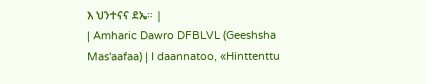እ ህንተናና ደኤ። |
| Amharic Dawro DFBLVL (Geeshsha Mas'aafaa) | I daannatoo, «Hinttenttu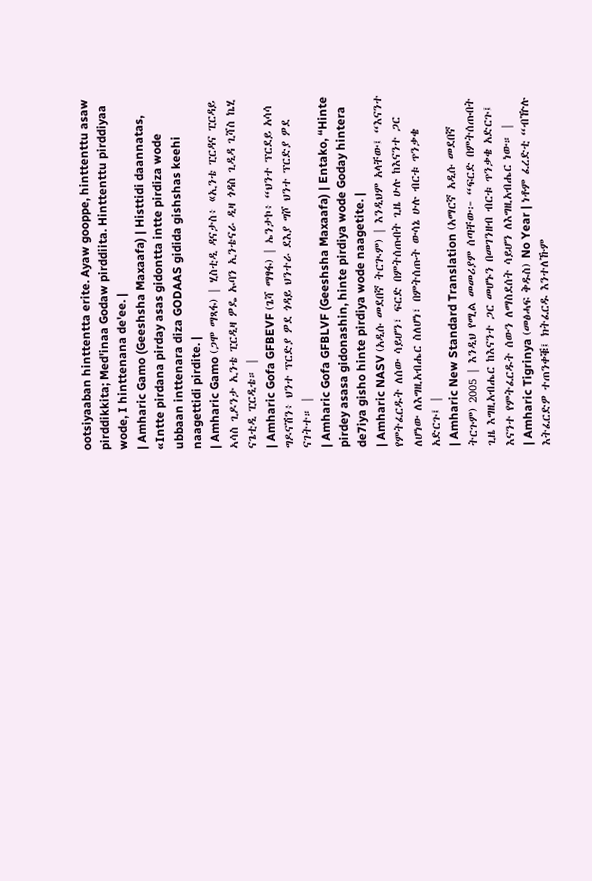ootsiyaaban hinttentta erite. Ayaw gooppe, hinttenttu asaw pirddikkita; Med'inaa Godaw pirddiita. Hinttenttu pirddiyaa wode, I hinttenana de'ee. |
| Amharic Gamo (Geeshsha Maxaafa) | Histtidi daannatas, «Intte pirdana pirday asas gidontta intte pirdiza wode ubbaan inttenara diza GODAAS gidida gishshas keehi naagettidi pirdite. |
| Amharic Gamo (ጋሞ ማጻፋ) | ሂስቲዲ ዳናታስ፥ «ኢንቴ ፒርዳና ፒርዳይ ኣሳስ ጊዶንታ ኢንቴ ፒርዲዛ ዎዴ ኡባን ኢንቴናራ ዲዛ ጎዳስ ጊዲዳ ጊሻስ ኬሂ ናጌቲዲ ፒርዲቴ። |
| Amharic Gofa GFBEVF (ጌሻ ማፃፋ) | ኤንታኮ፥ “ህንተ ፕርደይ አሳሳ ግዶናሽን፥ ህንተ ፕርድያ ዎደ ጎዳይ ህንተራ ደእያ ግሾ ህንተ ፕርድያ ዎደ ናገትተ። |
| Amharic Gofa GFBLVF (Geeshsha Maxaafa) | Entako, “Hinte pirdey asasa gidonashin, hinte pirdiya wode Goday hintera de7iya gisho hinte pirdiya wode naagetite. |
| Amharic NASV (አዲሱ መደበኛ ትርጒም) | እንዲህም አላቸው፤ “እናንተ የምትፈርዱት ለሰው ሳይሆን፣ ፍርድ በምትሰጡበት ጊዜ ሁሉ ከእናንተ ጋር ለሆነው ለእግዚአብሔር ስለሆነ፣ በምትሰጡት ውሳኔ ሁሉ ብርቱ ጥንቃቄ አድርጉ፤ |
| Amharic New Standard Translation (አማርኛ አዲሱ መደበኛ ትርጉም) 2005 | እንዲህ የሚል መመሪያም ሰጣቸው፦ “ፍርድ በምትሰጡበት ጊዜ እግዚአብሔር ከእናንተ ጋር መሆኑን በመገንዘብ ብርቱ ጥንቃቄ አድርጉ፤ እናንተ የምትፈርዱት ሰውን ለማስደሰት ሳይሆን ለእግዚአብሔር ነው። |
| Amharic Tigrinya (መፅሓፍ ቅዱስ) No Year | ነቶም ፈረድቲ “ብዅሉ እትፈርድዎ ተጠንቀቑ፤ ክትፈርዱ እንተለኹም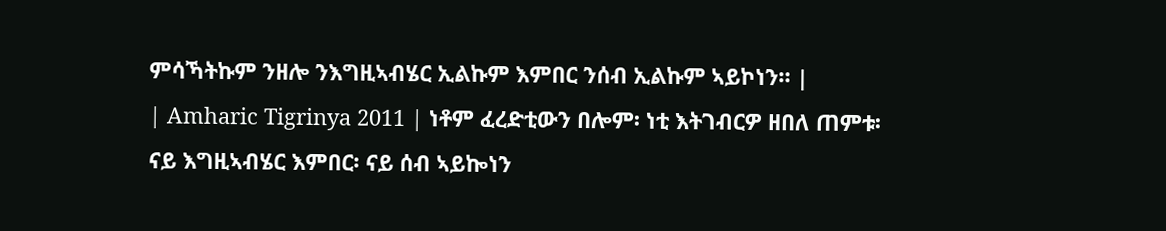ምሳኻትኩም ንዘሎ ንእግዚኣብሄር ኢልኩም እምበር ንሰብ ኢልኩም ኣይኮነን። |
| Amharic Tigrinya 2011 | ነቶም ፈረድቲውን በሎም፡ ነቲ እትገብርዎ ዘበለ ጠምቱ፡ ናይ እግዚኣብሄር እምበር፡ ናይ ሰብ ኣይኰነን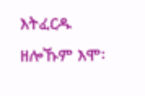እትፈርዱ ዘሎኹም እሞ፡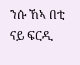ንሱ ኸኣ በቲ ናይ ፍርዲ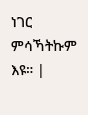ነገር ምሳኻትኩም እዩ። |